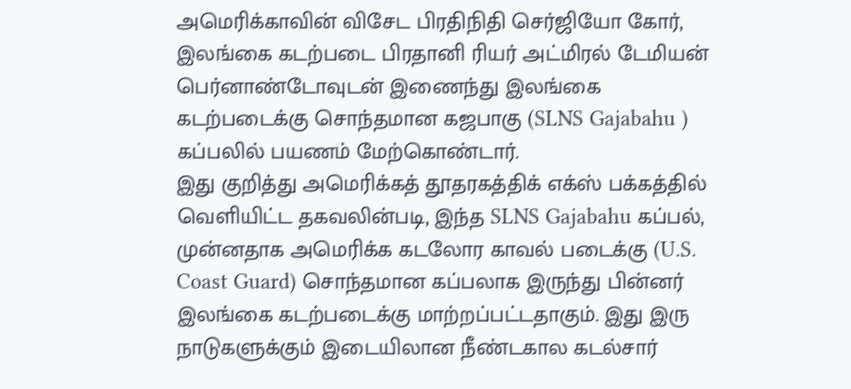அமெரிக்காவின் விசேட பிரதிநிதி செர்ஜியோ கோர், இலங்கை கடற்படை பிரதானி ரியர் அட்மிரல் டேமியன் பெர்னாண்டோவுடன் இணைந்து இலங்கை கடற்படைக்கு சொந்தமான கஜபாகு (SLNS Gajabahu ) கப்பலில் பயணம் மேற்கொண்டார்.
இது குறித்து அமெரிக்கத் தூதரகத்திக் எக்ஸ் பக்கத்தில் வெளியிட்ட தகவலின்படி, இந்த SLNS Gajabahu கப்பல், முன்னதாக அமெரிக்க கடலோர காவல் படைக்கு (U.S. Coast Guard) சொந்தமான கப்பலாக இருந்து பின்னர் இலங்கை கடற்படைக்கு மாற்றப்பட்டதாகும். இது இரு நாடுகளுக்கும் இடையிலான நீண்டகால கடல்சார்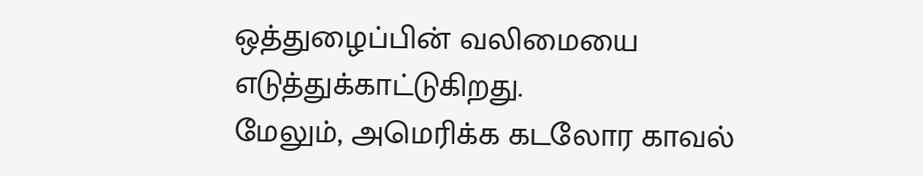ஒத்துழைப்பின் வலிமையை எடுத்துக்காட்டுகிறது.
மேலும், அமெரிக்க கடலோர காவல்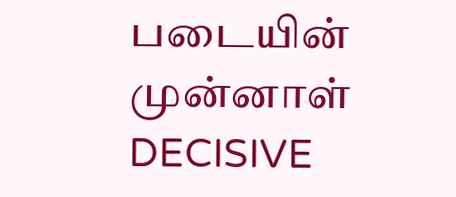படையின் முன்னாள் DECISIVE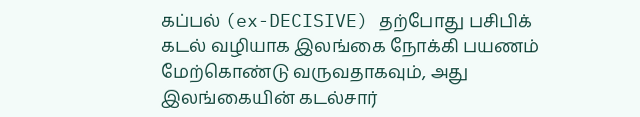கப்பல் (ex-DECISIVE) தற்போது பசிபிக் கடல் வழியாக இலங்கை நோக்கி பயணம் மேற்கொண்டு வருவதாகவும், அது இலங்கையின் கடல்சார்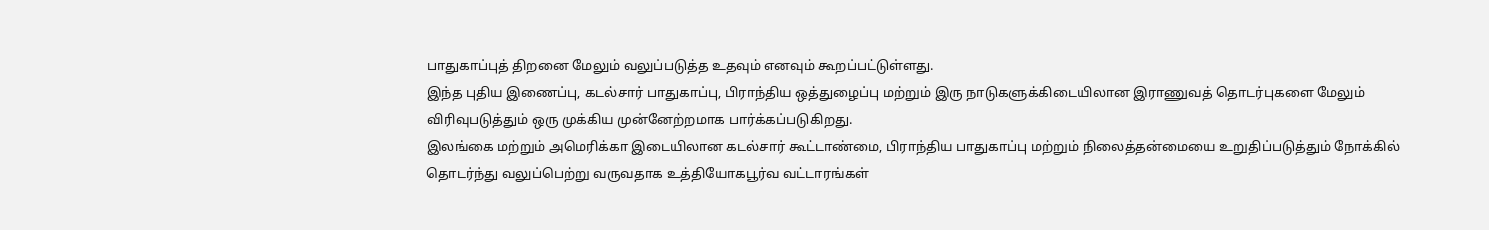பாதுகாப்புத் திறனை மேலும் வலுப்படுத்த உதவும் எனவும் கூறப்பட்டுள்ளது.
இந்த புதிய இணைப்பு, கடல்சார் பாதுகாப்பு, பிராந்திய ஒத்துழைப்பு மற்றும் இரு நாடுகளுக்கிடையிலான இராணுவத் தொடர்புகளை மேலும் விரிவுபடுத்தும் ஒரு முக்கிய முன்னேற்றமாக பார்க்கப்படுகிறது.
இலங்கை மற்றும் அமெரிக்கா இடையிலான கடல்சார் கூட்டாண்மை, பிராந்திய பாதுகாப்பு மற்றும் நிலைத்தன்மையை உறுதிப்படுத்தும் நோக்கில் தொடர்ந்து வலுப்பெற்று வருவதாக உத்தியோகபூர்வ வட்டாரங்கள்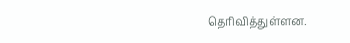தெரிவித்துள்ளன.